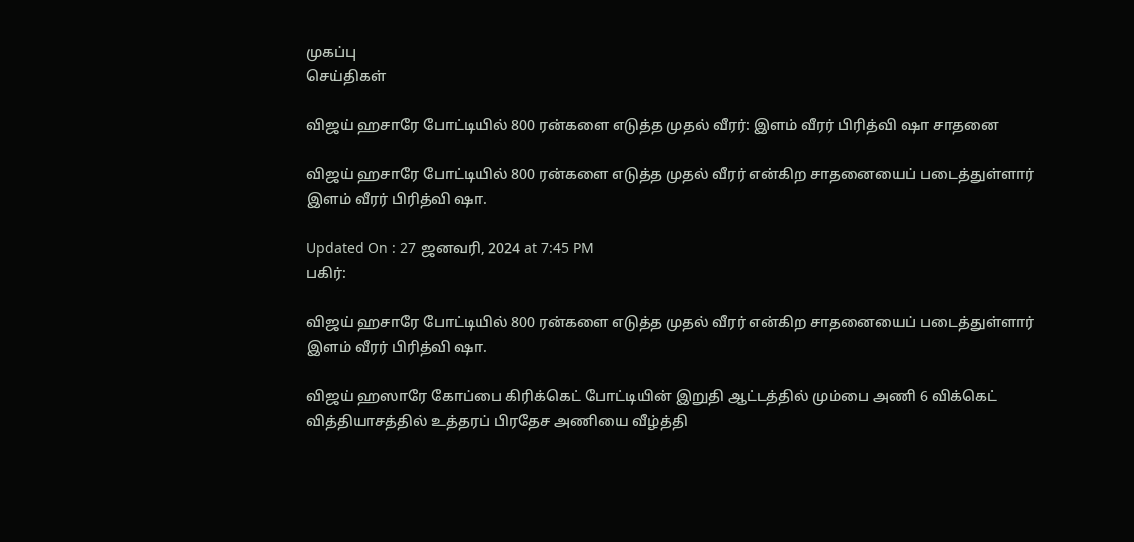முகப்பு
செய்திகள்

விஜய் ஹசாரே போட்டியில் 800 ரன்களை எடுத்த முதல் வீரர்: இளம் வீரர் பிரித்வி ஷா சாதனை

விஜய் ஹசாரே போட்டியில் 800 ரன்களை எடுத்த முதல் வீரர் என்கிற சாதனையைப் படைத்துள்ளார் இளம் வீரர் பிரித்வி ஷா.

Updated On : 27 ஜனவரி, 2024 at 7:45 PM
பகிர்:

விஜய் ஹசாரே போட்டியில் 800 ரன்களை எடுத்த முதல் வீரர் என்கிற சாதனையைப் படைத்துள்ளார் இளம் வீரர் பிரித்வி ஷா.

விஜய் ஹஸாரே கோப்பை கிரிக்கெட் போட்டியின் இறுதி ஆட்டத்தில் மும்பை அணி 6 விக்கெட் வித்தியாசத்தில் உத்தரப் பிரதேச அணியை வீழ்த்தி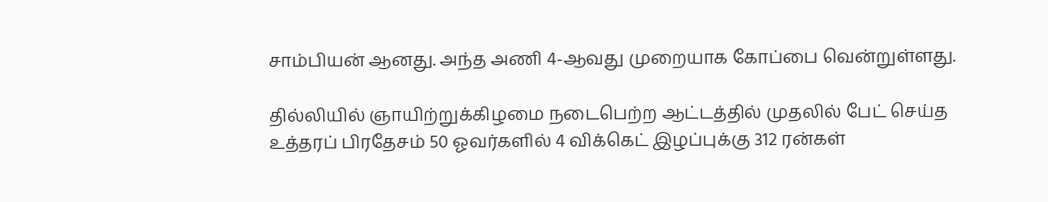சாம்பியன் ஆனது. அந்த அணி 4-ஆவது முறையாக கோப்பை வென்றுள்ளது.

தில்லியில் ஞாயிற்றுக்கிழமை நடைபெற்ற ஆட்டத்தில் முதலில் பேட் செய்த உத்தரப் பிரதேசம் 50 ஓவர்களில் 4 விக்கெட் இழப்புக்கு 312 ரன்கள்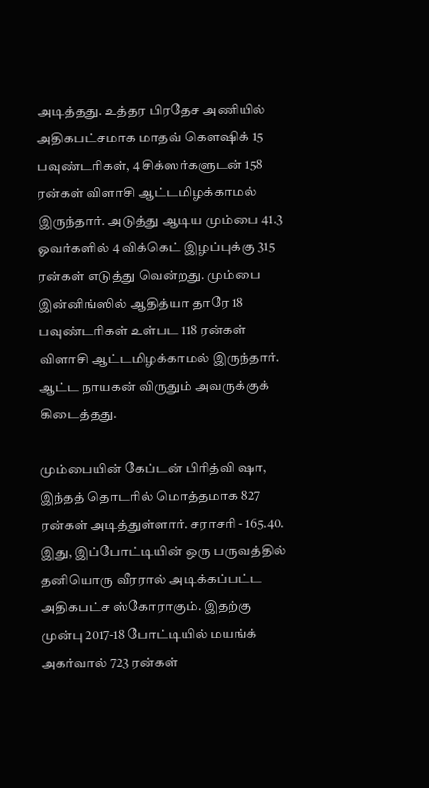அடித்தது. உத்தர பிரதேச அணியில் அதிகபட்சமாக மாதவ் கௌஷிக் 15 பவுண்டரிகள், 4 சிக்ஸர்களுடன் 158 ரன்கள் விளாசி ஆட்டமிழக்காமல் இருந்தார். அடுத்து ஆடிய மும்பை 41.3 ஓவர்களில் 4 விக்கெட் இழப்புக்கு 315 ரன்கள் எடுத்து வென்றது. மும்பை இன்னிங்ஸில் ஆதித்யா தாரே 18 பவுண்டரிகள் உள்பட 118 ரன்கள் விளாசி ஆட்டமிழக்காமல் இருந்தார். ஆட்ட நாயகன் விருதும் அவருக்குக் கிடைத்தது.

மும்பையின் கேப்டன் பிரித்வி ஷா, இந்தத் தொடரில் மொத்தமாக 827 ரன்கள் அடித்துள்ளார். சராசரி - 165.40. இது, இப்போட்டியின் ஒரு பருவத்தில் தனியொரு வீரரால் அடிக்கப்பட்ட அதிகபட்ச ஸ்கோராகும். இதற்கு முன்பு 2017-18 போட்டியில் மயங்க் அகர்வால் 723 ரன்கள்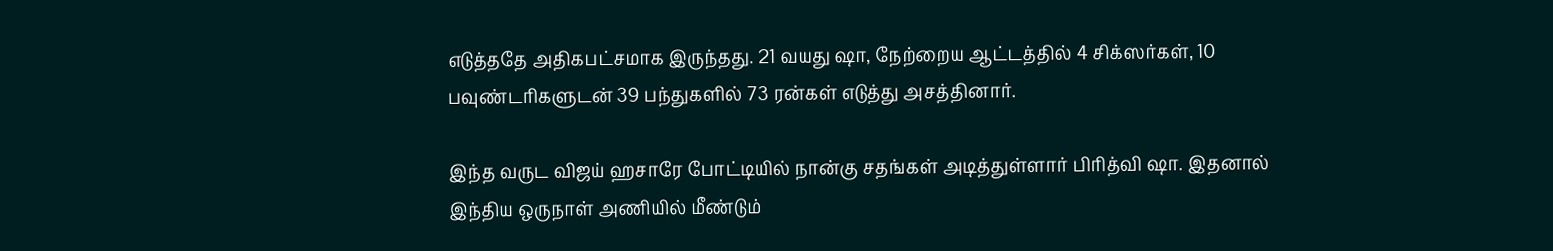எடுத்ததே அதிகபட்சமாக இருந்தது. 21 வயது ஷா, நேற்றைய ஆட்டத்தில் 4 சிக்ஸர்கள், 10 பவுண்டரிகளுடன் 39 பந்துகளில் 73 ரன்கள் எடுத்து அசத்தினார்.

இந்த வருட விஜய் ஹசாரே போட்டியில் நான்கு சதங்கள் அடித்துள்ளார் பிரித்வி ஷா. இதனால் இந்திய ஒருநாள் அணியில் மீண்டும்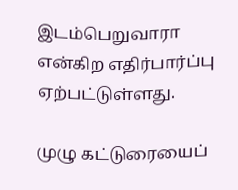இடம்பெறுவாரா என்கிற எதிர்பார்ப்பு ஏற்பட்டுள்ளது.

முழு கட்டுரையைப்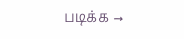படிக்க →